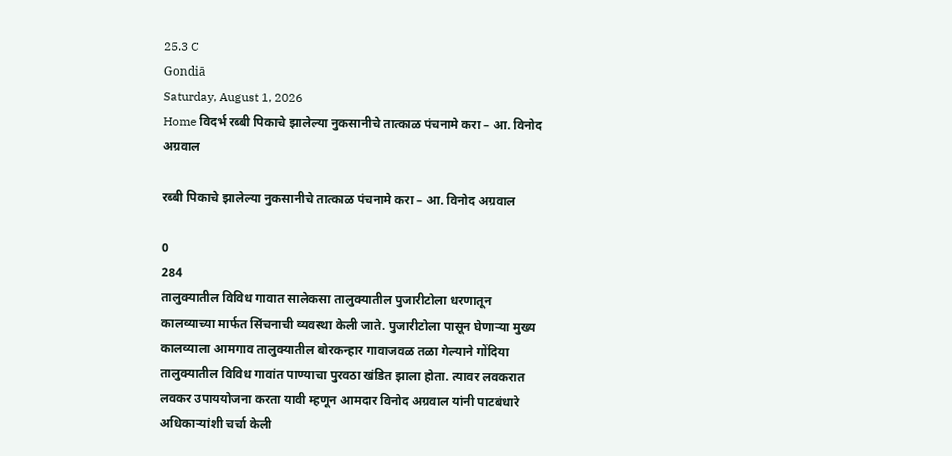25.3 C
Gondiā
Saturday, August 1, 2026
Home विदर्भ रब्बी पिकाचे झालेल्या नुकसानीचे तात्काळ पंचनामे करा – आ. विनोद अग्रवाल

रब्बी पिकाचे झालेल्या नुकसानीचे तात्काळ पंचनामे करा – आ. विनोद अग्रवाल

0
284
तालुक्यातील विविध गावात सालेकसा तालुक्यातील पुजारीटोला धरणातून कालव्याच्या मार्फत सिंचनाची व्यवस्था केली जाते. पुजारीटोला पासून घेणाऱ्या मुख्य कालव्याला आमगाव तालुक्यातील बोरकन्हार गावाजवळ तळा गेल्याने गोंदिया तालुक्यातील विविध गावांत पाण्याचा पुरवठा खंडित झाला होता. त्यावर लवकरात लवकर उपाययोजना करता यावी म्हणून आमदार विनोद अग्रवाल यांनी पाटबंधारे अधिकाऱ्यांशी चर्चा केली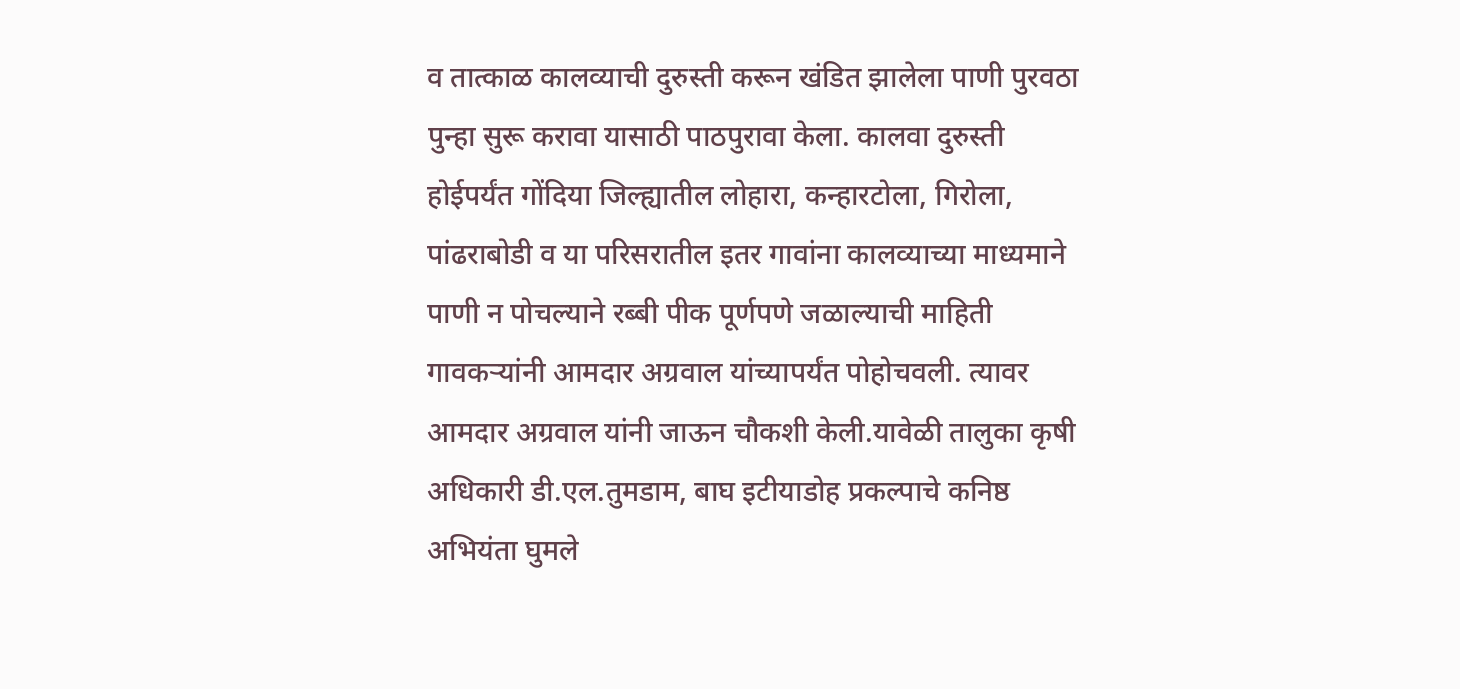व तात्काळ कालव्याची दुरुस्ती करून खंडित झालेला पाणी पुरवठा पुन्हा सुरू करावा यासाठी पाठपुरावा केला. कालवा दुरुस्ती होईपर्यंत गोंदिया जिल्ह्यातील लोहारा, कन्हारटोला, गिरोला, पांढराबोडी व या परिसरातील इतर गावांना कालव्याच्या माध्यमाने पाणी न पोचल्याने रब्बी पीक पूर्णपणे जळाल्याची माहिती गावकऱ्यांनी आमदार अग्रवाल यांच्यापर्यंत पोहोचवली. त्यावर आमदार अग्रवाल यांनी जाऊन चौकशी केली.यावेळी तालुका कृषी अधिकारी डी.एल.तुमडाम, बाघ इटीयाडोह प्रकल्पाचे कनिष्ठ अभियंता घुमले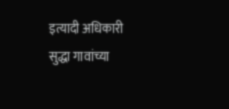इत्यादी अधिकारी सुद्धा गावांच्या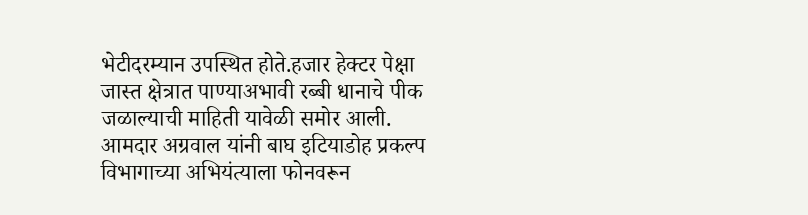भेटीदरम्यान उपस्थित होते.हजार हेक्टर पेक्षा जास्त क्षेत्रात पाण्याअभावी रब्बी धानाचे पीक जळाल्याची माहिती यावेळी समोर आली. आमदार अग्रवाल यांनी बाघ इटियाडोह प्रकल्प विभागाच्या अभियंत्याला फोनवरून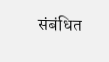संबंधित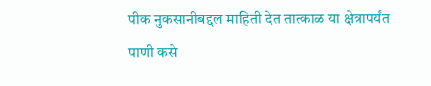पीक नुकसानीबद्दल माहिती देत तात्काळ या क्षेत्रापर्यंत पाणी कसे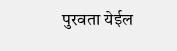पुरवता येईल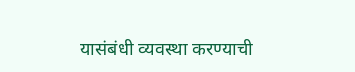यासंबंधी व्यवस्था करण्याची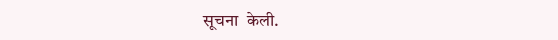सूचना  केली.